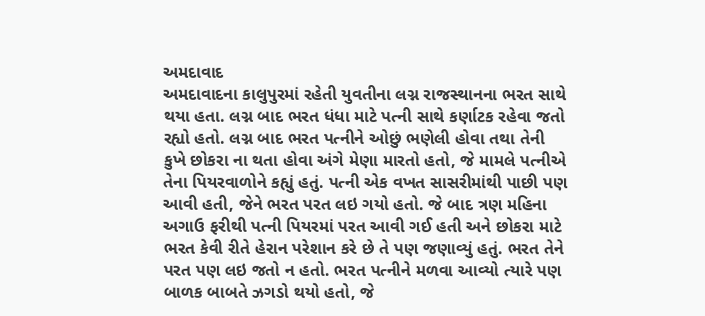અમદાવાદ
અમદાવાદના કાલુપુરમાં રહેતી યુવતીના લગ્ન રાજસ્થાનના ભરત સાથે થયા હતા. લગ્ન બાદ ભરત ધંધા માટે પત્ની સાથે કર્ણાટક રહેવા જતો રહ્યો હતો. લગ્ન બાદ ભરત પત્નીને ઓછું ભણેલી હોવા તથા તેની કુખે છોકરા ના થતા હોવા અંગે મેણા મારતો હતો, જે મામલે પત્નીએ તેના પિયરવાળોને કહ્યું હતું. પત્ની એક વખત સાસરીમાંથી પાછી પણ આવી હતી, જેને ભરત પરત લઇ ગયો હતો. જે બાદ ત્રણ મહિના અગાઉ ફરીથી પત્ની પિયરમાં પરત આવી ગઈ હતી અને છોકરા માટે ભરત કેવી રીતે હેરાન પરેશાન કરે છે તે પણ જણાવ્યું હતું. ભરત તેને પરત પણ લઇ જતો ન હતો. ભરત પત્નીને મળવા આવ્યો ત્યારે પણ બાળક બાબતે ઝગડો થયો હતો, જે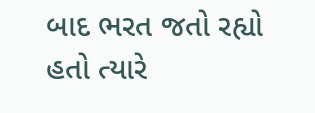બાદ ભરત જતો રહ્યો હતો ત્યારે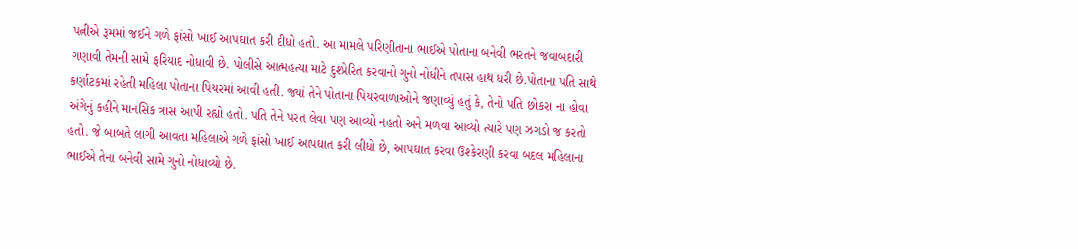પત્નીએ રૂમમાં જઈને ગળે ફાંસો ખાઈ આપઘાત કરી દીધો હતો. આ મામલે પરિણીતાના ભાઈએ પોતાના બનેવી ભરતને જવાબદારી ગણાવી તેમની સામે ફરિયાદ નોધાવી છે. પોલીસે આત્મહત્યા માટે દુશ્પ્રેરિત કરવાનો ગુનો નોધીને તપાસ હાથ ધરી છે.પોતાના પતિ સાથે કર્ણાટકમાં રહેતી મહિલા પોતાના પિયરમાં આવી હતી. જ્યાં તેને પોતાના પિયરવાળાઓને જણાવ્યું હતું કે, તેનો પતિ છોકરા ના હોવા અંગેનું કહીને માનસિક ત્રાસ આપી રહ્યો હતો. પતિ તેને પરત લેવા પણ આવ્યો નહતો અને મળવા આવ્યો ત્યારે પણ ઝગડો જ કરતો હતો. જે બાબતે લાગી આવતા મહિલાએ ગળે ફાંસો ખાઈ આપઘાત કરી લીધો છે, આપઘાત કરવા ઉશ્કેરણી કરવા બદલ મહિલાના ભાઈએ તેના બનેવી સામે ગુનો નોધાવ્યો છે.